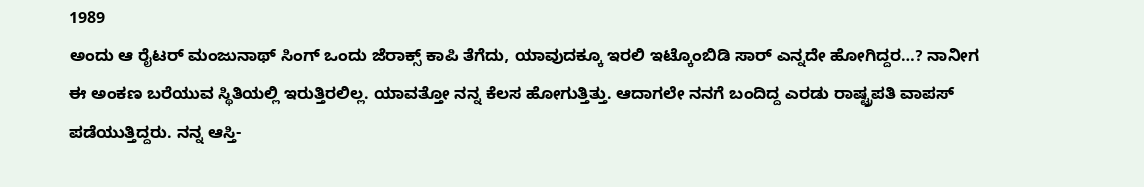1989
ಅಂದು ಆ ರೈಟರ್ ಮಂಜುನಾಥ್ ಸಿಂಗ್ ಒಂದು ಜೆರಾಕ್ಸ್ ಕಾಪಿ ತೆಗೆದು, ಯಾವುದಕ್ಕೂ ಇರಲಿ ಇಟ್ಕೊಂಬಿಡಿ ಸಾರ್ ಎನ್ನದೇ ಹೋಗಿದ್ದರ…? ನಾನೀಗ ಈ ಅಂಕಣ ಬರೆಯುವ ಸ್ಥಿತಿಯಲ್ಲಿ ಇರುತ್ತಿರಲಿಲ್ಲ. ಯಾವತ್ತೋ ನನ್ನ ಕೆಲಸ ಹೋಗುತ್ತಿತ್ತು. ಆದಾಗಲೇ ನನಗೆ ಬಂದಿದ್ದ ಎರಡು ರಾಷ್ಟ್ರಪತಿ ವಾಪಸ್ ಪಡೆಯುತ್ತಿದ್ದರು. ನನ್ನ ಆಸ್ತಿ-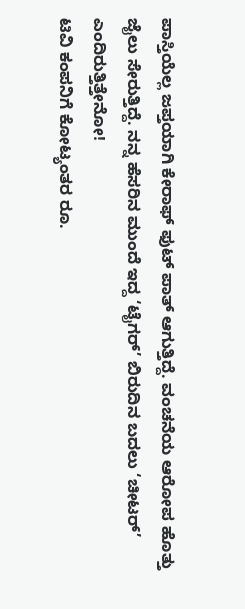ಪಾಸ್ತಿಯೆಲ್ಲ ಜಪ್ತಯಾಗಿ ಕೇರಾಫ್ ಫುಟ್ ಪಾತ್ ಆಗುತ್ತಿದ್ದೆ. ವಂಚನೆಯ ಆರೋಪ ಹೊತ್ತು ಜೈಲು ಸೇರುತ್ತಿದ್ದೆ. ನನ್ನ ಹೆಸರಿನ ಮುಂದೆ ಇದ್ದ ‘ಟೈಗರ್’ ಬಿರುದಿನ ಬದಲು ‘ಚೀಟರ್’ ಎಂದಿರುತ್ತಿತ್ತೇನೋ!
ಟಿವಿ ಕಂಪನಿಗೆ ಕೋಟ್ಯಂತರ ರೂ.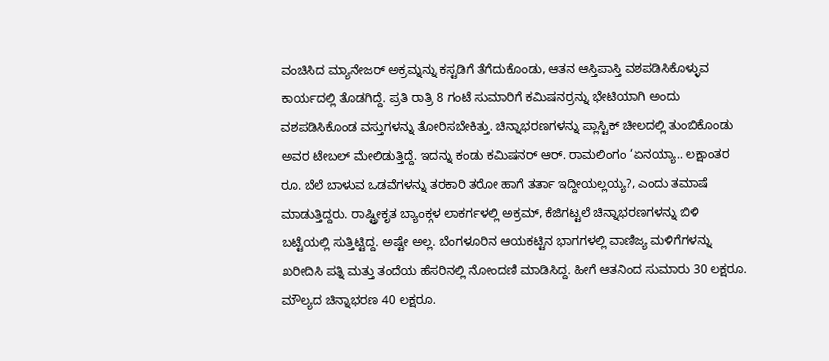ವಂಚಿಸಿದ ಮ್ಯಾನೇಜರ್ ಅಕ್ರಮ್ನನ್ನು ಕಸ್ಟಡಿಗೆ ತೆಗೆದುಕೊಂಡು, ಆತನ ಆಸ್ತಿಪಾಸ್ತಿ ವಶಪಡಿಸಿಕೊಳ್ಳುವ ಕಾರ್ಯದಲ್ಲಿ ತೊಡಗಿದ್ದೆ. ಪ್ರತಿ ರಾತ್ರಿ 8 ಗಂಟೆ ಸುಮಾರಿಗೆ ಕಮಿಷನರ್ರನ್ನು ಭೇಟಿಯಾಗಿ ಅಂದು ವಶಪಡಿಸಿಕೊಂಡ ವಸ್ತುಗಳನ್ನು ತೋರಿಸಬೇಕಿತ್ತು. ಚಿನ್ನಾಭರಣಗಳನ್ನು ಪ್ಲಾಸ್ಟಿಕ್ ಚೀಲದಲ್ಲಿ ತುಂಬಿಕೊಂಡು ಅವರ ಟೇಬಲ್ ಮೇಲಿಡುತ್ತಿದ್ದೆ. ಇದನ್ನು ಕಂಡು ಕಮಿಷನರ್ ಆರ್. ರಾಮಲಿಂಗಂ ‘ಏನಯ್ಯಾ.. ಲಕ್ಷಾಂತರ ರೂ. ಬೆಲೆ ಬಾಳುವ ಒಡವೆಗಳನ್ನು ತರಕಾರಿ ತರೋ ಹಾಗೆ ತರ್ತಾ ಇದ್ದೀಯಲ್ಲಯ್ಯ?, ಎಂದು ತಮಾಷೆ ಮಾಡುತ್ತಿದ್ದರು. ರಾಷ್ಟ್ರೀಕೃತ ಬ್ಯಾಂಕ್ಗಳ ಲಾಕರ್ಗಳಲ್ಲಿ ಅಕ್ರಮ್, ಕೆಜಿಗಟ್ಟಲೆ ಚಿನ್ನಾಭರಣಗಳನ್ನು ಬಿಳಿ ಬಟ್ಟೆಯಲ್ಲಿ ಸುತ್ತಿಟ್ಟಿದ್ದ. ಅಷ್ಟೇ ಅಲ್ಲ. ಬೆಂಗಳೂರಿನ ಆಯಕಟ್ಟಿನ ಭಾಗಗಳಲ್ಲಿ ವಾಣಿಜ್ಯ ಮಳಿಗೆಗಳನ್ನು ಖರೀದಿಸಿ ಪತ್ನಿ ಮತ್ತು ತಂದೆಯ ಹೆಸರಿನಲ್ಲಿ ನೋಂದಣಿ ಮಾಡಿಸಿದ್ದ. ಹೀಗೆ ಆತನಿಂದ ಸುಮಾರು 30 ಲಕ್ಷರೂ. ಮೌಲ್ಯದ ಚಿನ್ನಾಭರಣ 40 ಲಕ್ಷರೂ.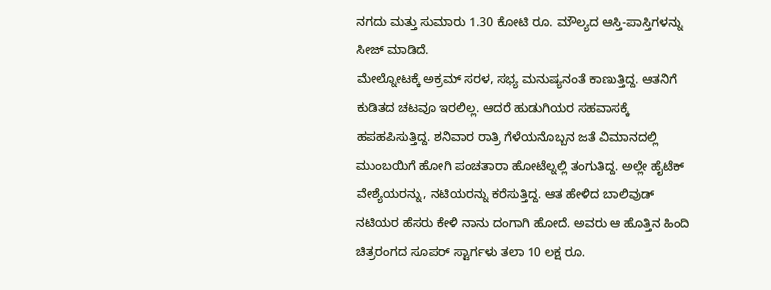ನಗದು ಮತ್ತು ಸುಮಾರು 1.30 ಕೋಟಿ ರೂ. ಮೌಲ್ಯದ ಆಸ್ತಿ-ಪಾಸ್ತಿಗಳನ್ನು ಸೀಜ್ ಮಾಡಿದೆ.
ಮೇಲ್ನೋಟಕ್ಕೆ ಅಕ್ರಮ್ ಸರಳ, ಸಭ್ಯ ಮನುಷ್ಯನಂತೆ ಕಾಣುತ್ತಿದ್ದ. ಆತನಿಗೆ ಕುಡಿತದ ಚಟವೂ ಇರಲಿಲ್ಲ. ಆದರೆ ಹುಡುಗಿಯರ ಸಹವಾಸಕ್ಕೆ ಹಪಹಪಿಸುತ್ತಿದ್ದ. ಶನಿವಾರ ರಾತ್ರಿ ಗೆಳೆಯನೊಬ್ಬನ ಜತೆ ವಿಮಾನದಲ್ಲಿ ಮುಂಬಯಿಗೆ ಹೋಗಿ ಪಂಚತಾರಾ ಹೋಟೆಲ್ನಲ್ಲಿ ತಂಗುತಿದ್ದ. ಅಲ್ಲೇ ಹೈಟೆಕ್ ವೇಶ್ಯೆಯರನ್ನು, ನಟಿಯರನ್ನು ಕರೆಸುತ್ತಿದ್ದ. ಆತ ಹೇಳಿದ ಬಾಲಿವುಡ್ ನಟಿಯರ ಹೆಸರು ಕೇಳಿ ನಾನು ದಂಗಾಗಿ ಹೋದೆ. ಅವರು ಆ ಹೊತ್ತಿನ ಹಿಂದಿ ಚಿತ್ರರಂಗದ ಸೂಪರ್ ಸ್ಟಾರ್ಗಳು ತಲಾ 10 ಲಕ್ಷ ರೂ.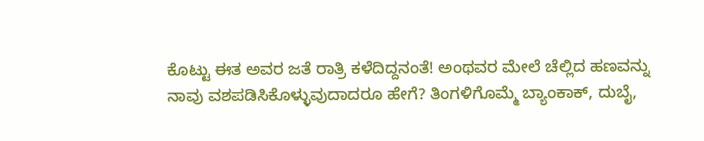ಕೊಟ್ಟು ಈತ ಅವರ ಜತೆ ರಾತ್ರಿ ಕಳೆದಿದ್ದನಂತೆ! ಅಂಥವರ ಮೇಲೆ ಚೆಲ್ಲಿದ ಹಣವನ್ನು ನಾವು ವಶಪಡಿಸಿಕೊಳ್ಳುವುದಾದರೂ ಹೇಗೆ? ತಿಂಗಳಿಗೊಮ್ಮೆ ಬ್ಯಾಂಕಾಕ್, ದುಬೈ,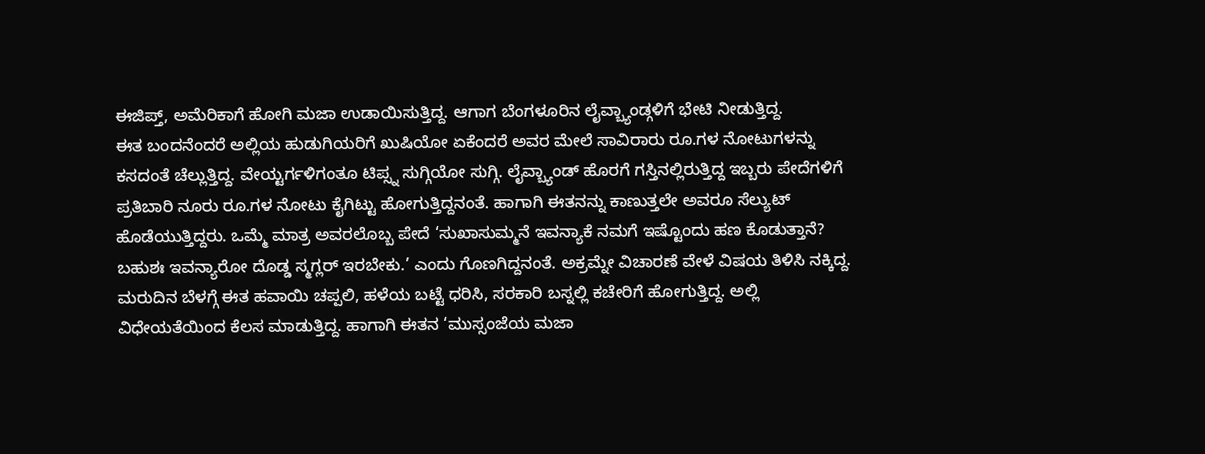ಈಜಿಪ್ತ್, ಅಮೆರಿಕಾಗೆ ಹೋಗಿ ಮಜಾ ಉಡಾಯಿಸುತ್ತಿದ್ದ. ಆಗಾಗ ಬೆಂಗಳೂರಿನ ಲೈವ್ಬ್ಯಾಂಡ್ಗಳಿಗೆ ಭೇಟಿ ನೀಡುತ್ತಿದ್ದ.
ಈತ ಬಂದನೆಂದರೆ ಅಲ್ಲಿಯ ಹುಡುಗಿಯರಿಗೆ ಖುಷಿಯೋ ಏಕೆಂದರೆ ಅವರ ಮೇಲೆ ಸಾವಿರಾರು ರೂ.ಗಳ ನೋಟುಗಳನ್ನು ಕಸದಂತೆ ಚೆಲ್ಲುತ್ತಿದ್ದ. ವೇಯ್ಟರ್ಗಳಿಗಂತೂ ಟಿಪ್ಸ್ನ ಸುಗ್ಗಿಯೋ ಸುಗ್ಗಿ. ಲೈವ್ಬ್ಯಾಂಡ್ ಹೊರಗೆ ಗಸ್ತಿನಲ್ಲಿರುತ್ತಿದ್ದ ಇಬ್ಬರು ಪೇದೆಗಳಿಗೆ ಪ್ರತಿಬಾರಿ ನೂರು ರೂ.ಗಳ ನೋಟು ಕೈಗಿಟ್ಟು ಹೋಗುತ್ತಿದ್ದನಂತೆ. ಹಾಗಾಗಿ ಈತನನ್ನು ಕಾಣುತ್ತಲೇ ಅವರೂ ಸೆಲ್ಯುಟ್ ಹೊಡೆಯುತ್ತಿದ್ದರು. ಒಮ್ಮೆ ಮಾತ್ರ ಅವರಲೊಬ್ಬ ಪೇದೆ ‘ಸುಖಾಸುಮ್ಮನೆ ಇವನ್ಯಾಕೆ ನಮಗೆ ಇಷ್ಟೊಂದು ಹಣ ಕೊಡುತ್ತಾನೆ? ಬಹುಶಃ ಇವನ್ಯಾರೋ ದೊಡ್ಡ ಸ್ಮಗ್ಲರ್ ಇರಬೇಕು.’ ಎಂದು ಗೊಣಗಿದ್ದನಂತೆ. ಅಕ್ರಮ್ನೇ ವಿಚಾರಣೆ ವೇಳೆ ವಿಷಯ ತಿಳಿಸಿ ನಕ್ಕಿದ್ದ. ಮರುದಿನ ಬೆಳಗ್ಗೆ ಈತ ಹವಾಯಿ ಚಪ್ಪಲಿ, ಹಳೆಯ ಬಟ್ಟೆ ಧರಿಸಿ, ಸರಕಾರಿ ಬಸ್ನಲ್ಲಿ ಕಚೇರಿಗೆ ಹೋಗುತ್ತಿದ್ದ. ಅಲ್ಲಿ ವಿಧೇಯತೆಯಿಂದ ಕೆಲಸ ಮಾಡುತ್ತಿದ್ದ. ಹಾಗಾಗಿ ಈತನ ‘ಮುಸ್ಸಂಜೆಯ ಮಜಾ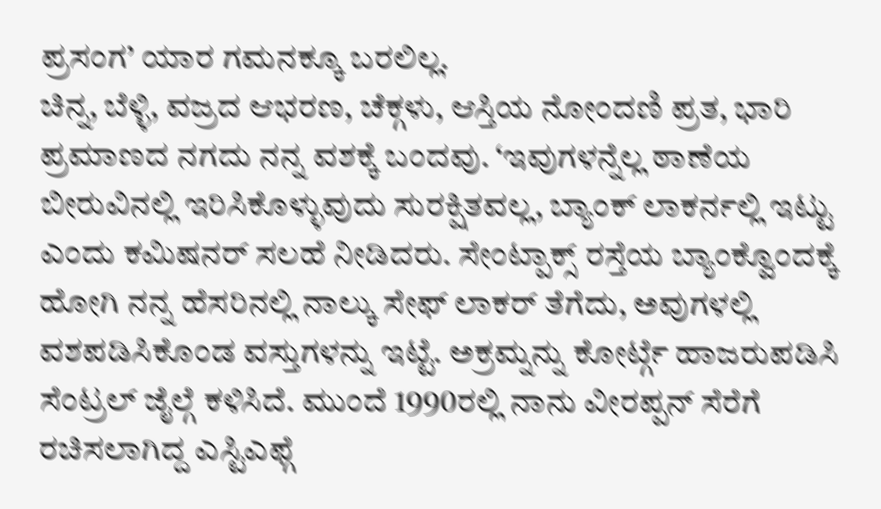ಪ್ರಸಂಗ’ ಯಾರ ಗಮನಕ್ಕೂ ಬರಲಿಲ್ಲ.
ಚಿನ್ನ, ಬೆಳ್ಳಿ, ವಜ್ರದ ಆಭರಣ, ಚೆಕ್ಗಳು, ಆಸ್ತಿಯ ನೋಂದಣಿ ಪ್ರತ, ಭಾರಿ ಪ್ರಮಾಣದ ನಗದು ನನ್ನ ವಶಕ್ಕೆ ಬಂದವು. ‘ಇವುಗಳನ್ನೆಲ್ಲ ಠಾಣೆಯ ಬೀರುವಿನಲ್ಲಿ ಇರಿಸಿಕೊಳ್ಳುವುದು ಸುರಕ್ಷಿತವಲ್ಲ, ಬ್ಯಾಂಕ್ ಲಾಕರ್ನಲ್ಲಿ ಇಟ್ಟು ಎಂದು ಕಮಿಷನರ್ ಸಲಹೆ ನೀಡಿದರು. ಸೇಂಟ್ಪಾಕ್ಸ್ ರಸ್ತೆಯ ಬ್ಯಾಂಕ್ವೊಂದಕ್ಕೆ ಹೋಗಿ ನನ್ನ ಹೆಸರಿನಲ್ಲಿ ನಾಲ್ಕು ಸೇಫ್ ಲಾಕರ್ ತೆಗೆದು, ಅವುಗಳಲ್ಲಿ ವಶಪಡಿಸಿಕೊಂಡ ವಸ್ತುಗಳನ್ನು ಇಟ್ಟೆ. ಅಕ್ರಮ್ನನ್ನು ಕೋರ್ಟ್ಗೆ ಹಾಜರುಪಡಿಸಿ ಸೆಂಟ್ರಲ್ ಜೈಲ್ಗೆ ಕಳಿಸಿದೆ. ಮುಂದೆ 1990ರಲ್ಲಿ ನಾನು ವೀರಪ್ಪನ್ ಸೆರೆಗೆ ರಚಿಸಲಾಗಿದ್ದ ಎಸ್ಟಿಎಫ್ಗೆ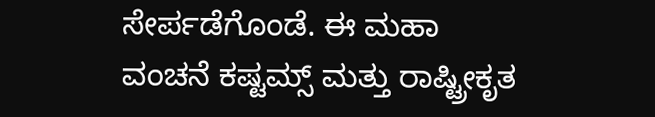ಸೇರ್ಪಡೆಗೊಂಡೆ. ಈ ಮಹಾ ವಂಚನೆ ಕಷ್ಟಮ್ಸ್ ಮತ್ತು ರಾಷ್ಟ್ರೀಕೃತ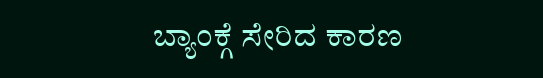ಬ್ಯಾಂಕ್ಗೆ ಸೇರಿದ ಕಾರಣ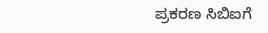ಪ್ರಕರಣ ಸಿಬಿಐಗೆ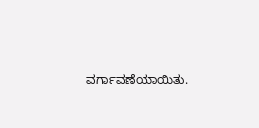ವರ್ಗಾವಣೆಯಾಯಿತು.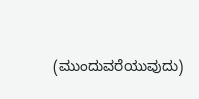(ಮುಂದುವರೆಯುವುದು)